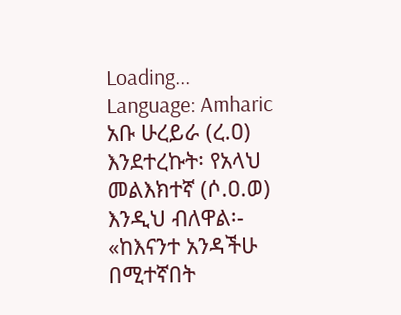Loading...
Language: Amharic
አቡ ሁረይራ (ረ.ዐ) እንደተረኩት፡ የአላህ መልእክተኛ (ሶ.ዐ.ወ) እንዲህ ብለዋል፡- «ከእናንተ አንዳችሁ በሚተኛበት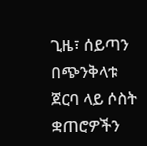ጊዜ፣ ሰይጣን በጭንቅላቱ ጀርባ ላይ ሶስት ቋጠሮዎችን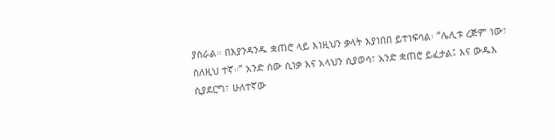ያስራል። በእያንዳንዱ ቋጠሮ ላይ እነዚህን ቃላት እያነበበ ይተነፍሳል፡ “ሌሊቱ ረጅም ነው፣ ስለዚህ ተኛ።” አንድ ሰው ሲነቃ እና አላህን ሲያወሳ፣ አንድ ቋጠሮ ይፈታል፤ እና ውዱእ ሲያደርግ፣ ሁለተኛው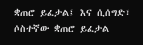ቋጠሮ ይፈታል፤ እና ሲሰግድ፣ ሶስተኛው ቋጠሮ ይፈታል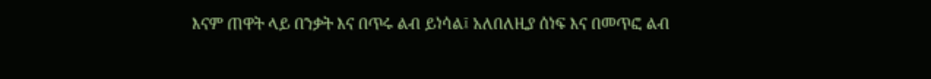እናም ጠዋት ላይ በንቃት እና በጥሩ ልብ ይነሳል፤ አለበለዚያ ሰነፍ እና በመጥፎ ልብ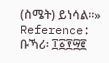(ስሜት) ይነሳል።»
Reference: ቡኻሪ፡ ፲፩፻፵፪